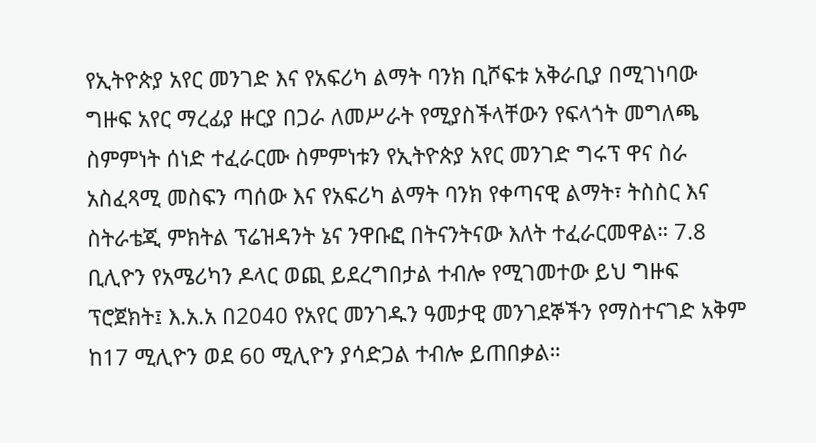የኢትዮጵያ አየር መንገድ እና የአፍሪካ ልማት ባንክ ቢሾፍቱ አቅራቢያ በሚገነባው ግዙፍ አየር ማረፊያ ዙርያ በጋራ ለመሥራት የሚያስችላቸውን የፍላጎት መግለጫ ስምምነት ሰነድ ተፈራርሙ ስምምነቱን የኢትዮጵያ አየር መንገድ ግሩፕ ዋና ስራ አስፈጻሚ መስፍን ጣሰው እና የአፍሪካ ልማት ባንክ የቀጣናዊ ልማት፣ ትስስር እና ስትራቴጂ ምክትል ፕሬዝዳንት ኔና ንዋቡፎ በትናንትናው እለት ተፈራርመዋል። 7.8 ቢሊዮን የአሜሪካን ዶላር ወጪ ይደረግበታል ተብሎ የሚገመተው ይህ ግዙፍ ፕሮጀክት፤ እ.አ.አ በ2040 የአየር መንገዱን ዓመታዊ መንገደኞችን የማስተናገድ አቅም ከ17 ሚሊዮን ወደ 60 ሚሊዮን ያሳድጋል ተብሎ ይጠበቃል።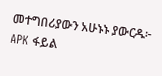መተግበሪያውን አሁኑኑ ያውርዱ፦ APK ፋይል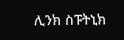ሊንክ ስፑትኒክ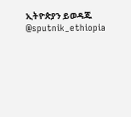ኢትዮጵያን ይወዳጁ @sputnik_ethiopia